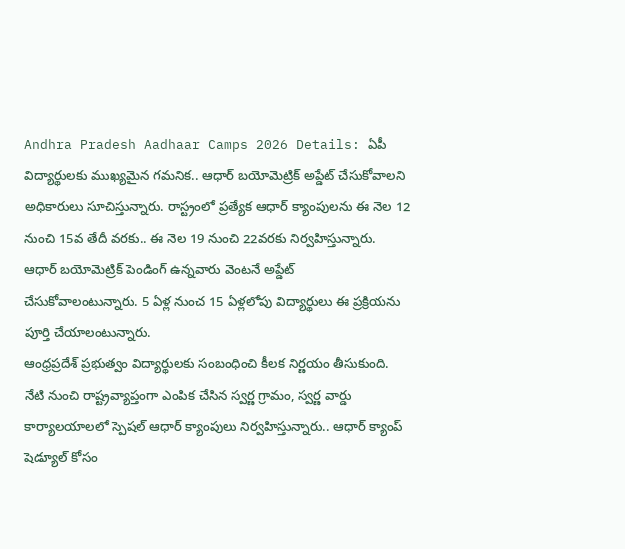Andhra Pradesh Aadhaar Camps 2026 Details: ఏపీ విద్యార్థులకు ముఖ్యమైన గమనిక.. ఆధార్ బయోమెట్రిక్ అప్డేట్ చేసుకోవాలని అధికారులు సూచిస్తున్నారు. రాస్ట్రంలో ప్రత్యేక ఆధార్ క్యాంపులను ఈ నెల 12 నుంచి 15వ తేదీ వరకు.. ఈ నెల 19 నుంచి 22వరకు నిర్వహిస్తున్నారు. ఆధార్ బయోమెట్రిక్ పెండింగ్ ఉన్నవారు వెంటనే అప్డేట్ చేసుకోవాలంటున్నారు. 5 ఏళ్ల నుంచ 15 ఏళ్లలోపు విద్యార్థులు ఈ ప్రక్రియను పూర్తి చేయాలంటున్నారు.
ఆంధ్రప్రదేశ్ ప్రభుత్వం విద్యార్థులకు సంబంధించి కీలక నిర్ణయం తీసుకుంది. నేటి నుంచి రాష్ట్రవ్యాప్తంగా ఎంపిక చేసిన స్వర్ణ గ్రామం, స్వర్ణ వార్డు కార్యాలయాలలో స్పెషల్ ఆధార్ క్యాంపులు నిర్వహిస్తున్నారు.. ఆధార్ క్యాంప్ షెడ్యూల్ కోసం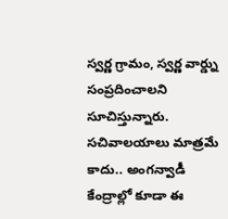స్వర్ణ గ్రామం, స్వర్ణ వార్డ్ను సంప్రదించాలని సూచిస్తున్నారు. సచివాలయాలు మాత్రమే కాదు.. అంగన్వాడీ కేంద్రాల్లో కూడా ఈ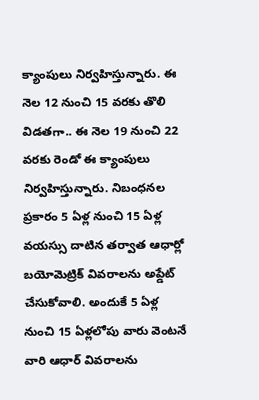క్యాంపులు నిర్వహిస్తున్నారు. ఈ నెల 12 నుంచి 15 వరకు తొలి విడతగా.. ఈ నెల 19 నుంచి 22 వరకు రెండో ఈ క్యాంపులు నిర్వహిస్తున్నారు. నిబంధనల ప్రకారం 5 ఏళ్ల నుంచి 15 ఏళ్ల వయస్సు దాటిన తర్వాత ఆధార్లో బయోమెట్రిక్ వివరాలను అప్డేట్ చేసుకోవాలి. అందుకే 5 ఏళ్ల నుంచి 15 ఏళ్లలోపు వారు వెంటనే వారి ఆధార్ వివరాలను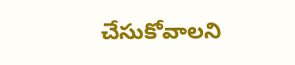చేసుకోవాలని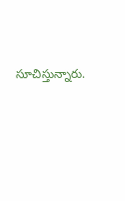సూచిస్తున్నారు.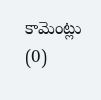కామెంట్లు (0)